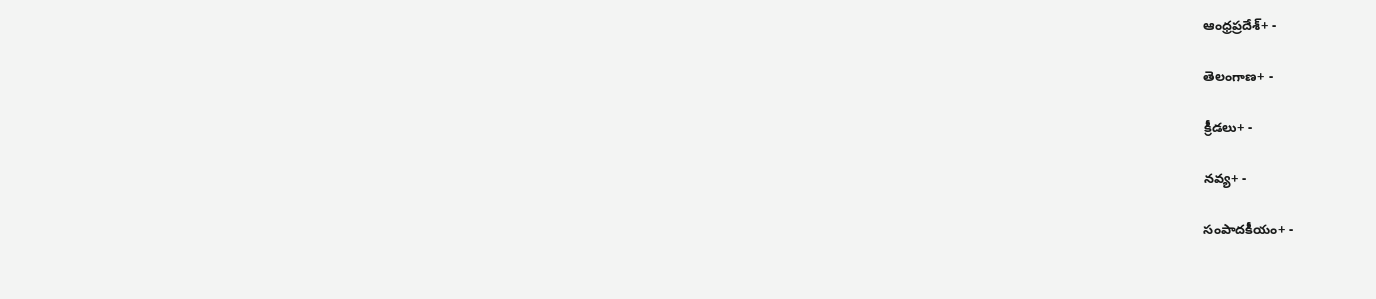ఆంధ్రప్రదేశ్+ -

తెలంగాణ+ -

క్రీడలు+ -

నవ్య+ -

సంపాదకీయం+ -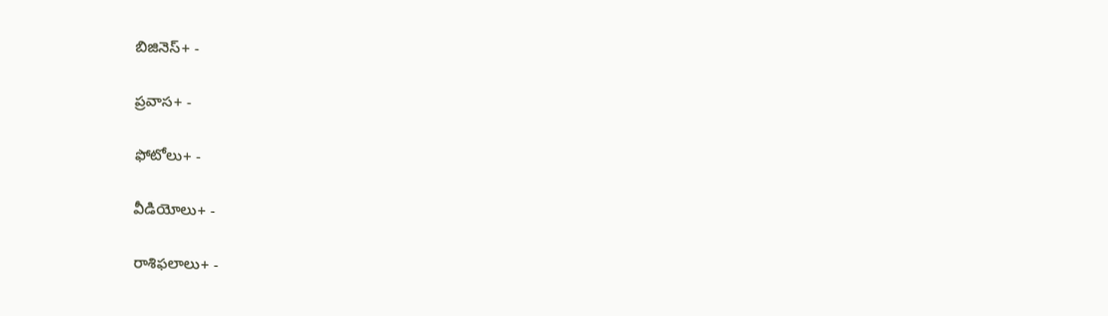బిజినెస్+ -

ప్రవాస+ -

ఫోటోలు+ -

వీడియోలు+ -

రాశిఫలాలు+ -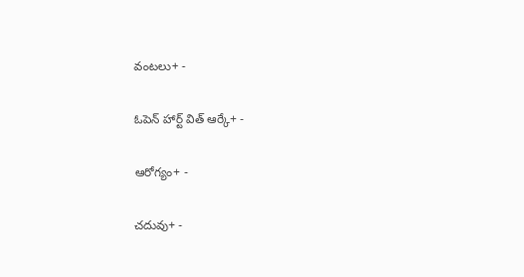వంటలు+ -

ఓపెన్ హార్ట్ విత్ ఆర్కే+ -

ఆరోగ్యం+ -

చదువు+ -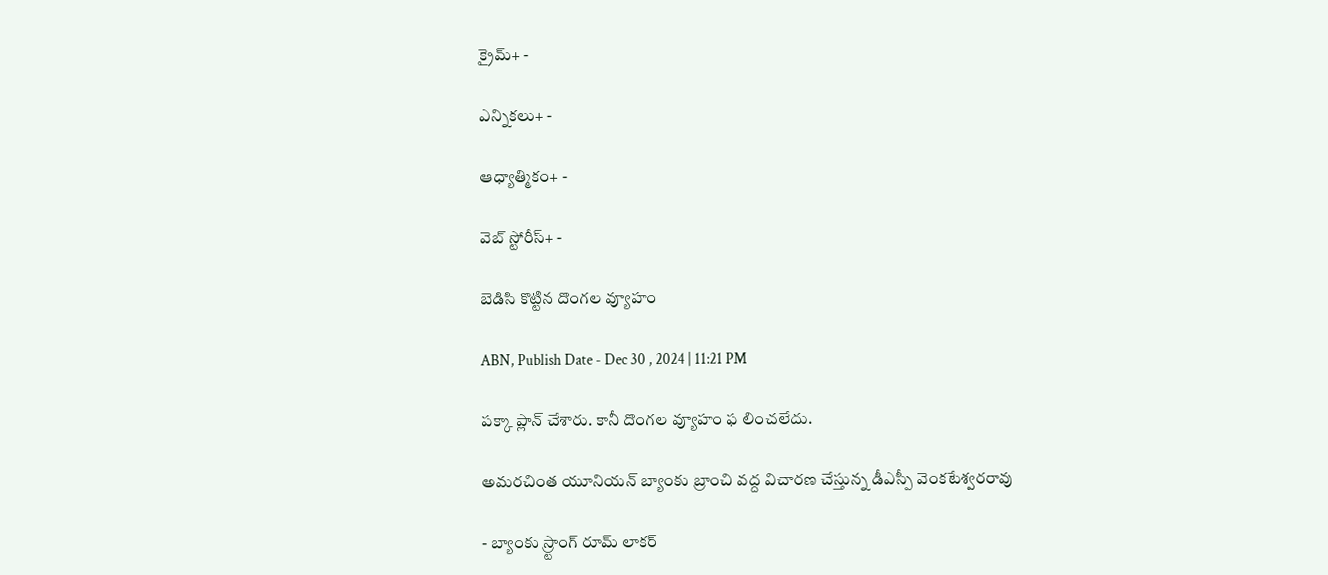క్రైమ్+ -

ఎన్నికలు+ -

ఆధ్యాత్మికం+ -

వెబ్ స్టోరీస్+ -

బెడిసి కొట్టిన దొంగల వ్యూహం

ABN, Publish Date - Dec 30 , 2024 | 11:21 PM

పక్కా ప్లాన్‌ చేశారు. కానీ దొంగల వ్యూహం ఫ లించలేదు.

అమరచింత యూనియన్‌ బ్యాంకు బ్రాంచి వద్ద విచారణ చేస్తున్న డీఎస్పీ వెంకటేశ్వరరావు

- బ్యాంకు స్ర్టాంగ్‌ రూమ్‌ లాకర్‌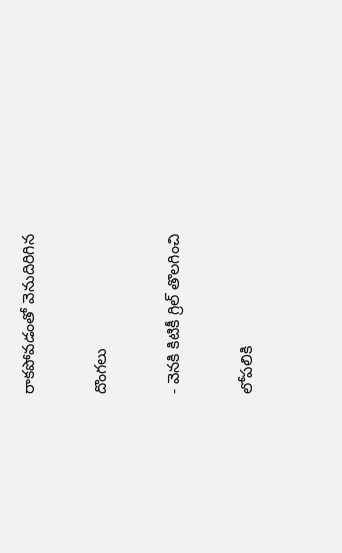రాకపోవడంతో వెనుదిరిగిన

దొంగలు

- వెనకి కిటికీ గ్రిల్‌ తొలగించి

లోపలికి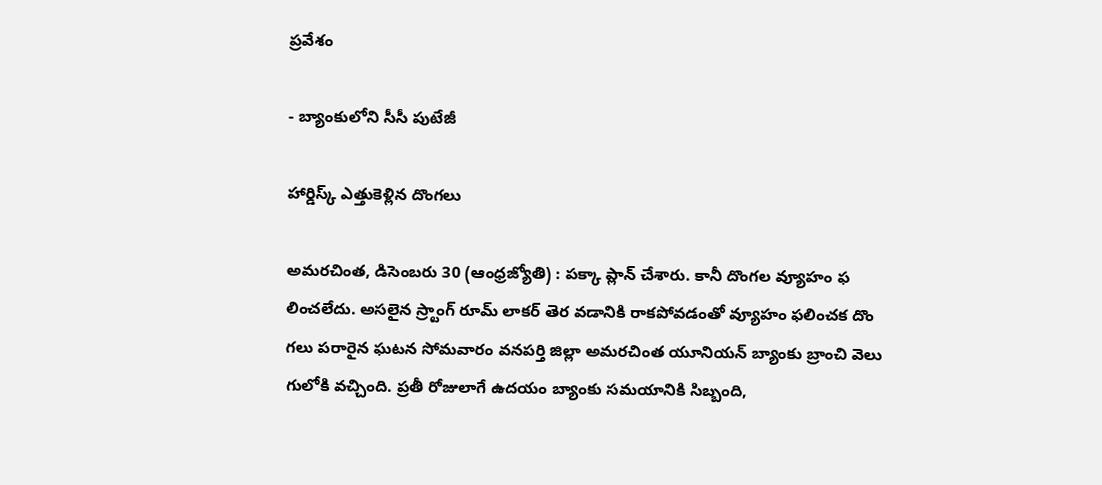ప్రవేశం

- బ్యాంకులోని సీసీ పుటేజీ

హార్డిస్క్‌ ఎత్తుకెళ్లిన దొంగలు

అమరచింత, డిసెంబరు 30 (ఆంధ్రజ్యోతి) : పక్కా ప్లాన్‌ చేశారు. కానీ దొంగల వ్యూహం ఫ లించలేదు. అసలైన స్ర్టాంగ్‌ రూమ్‌ లాకర్‌ తెర వడానికి రాకపోవడంతో వ్యూహం ఫలించక దొం గలు పరారైన ఘటన సోమవారం వనపర్తి జిల్లా అమరచింత యూనియన్‌ బ్యాంకు బ్రాంచి వెలు గులోకి వచ్చింది. ప్రతీ రోజులాగే ఉదయం బ్యాంకు సమయానికి సిబ్బంది,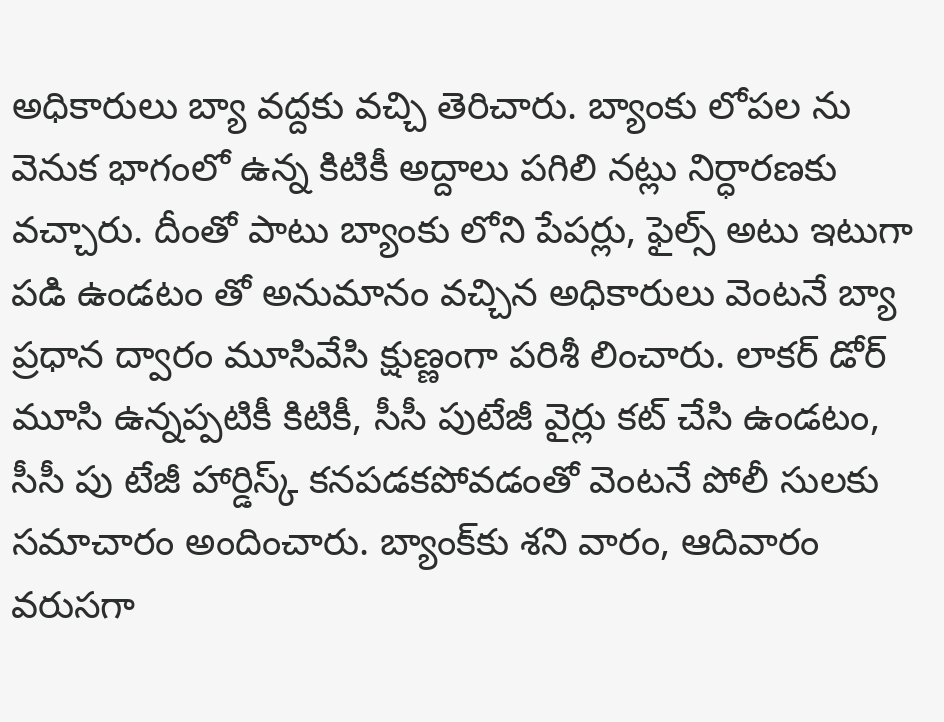అధికారులు బ్యా వద్దకు వచ్చి తెరిచారు. బ్యాంకు లోపల ను వెనుక భాగంలో ఉన్న కిటికీ అద్దాలు పగిలి నట్లు నిర్ధారణకు వచ్చారు. దీంతో పాటు బ్యాంకు లోని పేపర్లు, ఫైల్స్‌ అటు ఇటుగా పడి ఉండటం తో అనుమానం వచ్చిన అధికారులు వెంటనే బ్యా ప్రధాన ద్వారం మూసివేసి క్షుణ్ణంగా పరిశీ లించారు. లాకర్‌ డోర్‌ మూసి ఉన్నప్పటికీ కిటికీ, సీసీ పుటేజీ వైర్లు కట్‌ చేసి ఉండటం, సీసీ పు టేజీ హార్డిస్క్‌ కనపడకపోవడంతో వెంటనే పోలీ సులకు సమాచారం అందించారు. బ్యాంక్‌కు శని వారం, ఆదివారం వరుసగా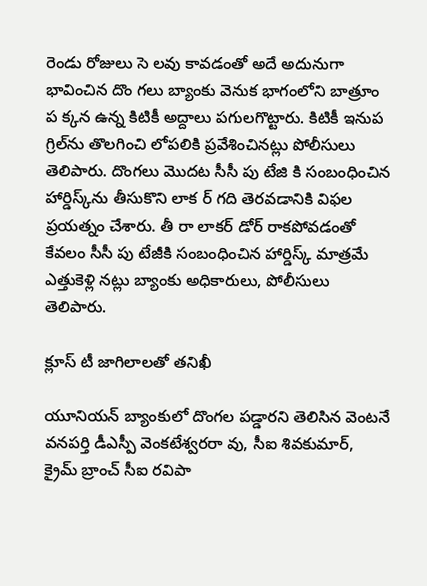రెండు రోజులు సె లవు కావడంతో అదే అదునుగా భావించిన దొం గలు బ్యాంకు వెనుక భాగంలోని బాత్రూం ప క్కన ఉన్న కిటికీ అద్దాలు పగులగొట్టారు. కిటికీ ఇనుప గ్రిల్‌ను తొలగించి లోపలికి ప్రవేశించినట్లు పోలీసులు తెలిపారు. దొంగలు మొదట సీసీ పు టేజి కి సంబంధించిన హార్డిస్క్‌ను తీసుకొని లాక ర్‌ గది తెరవడానికి విఫల ప్రయత్నం చేశారు. తీ రా లాకర్‌ డోర్‌ రాకపోవడంతో కేవలం సీసీ పు టేజీకి సంబంధించిన హార్డిస్క్‌ మాత్రమే ఎత్తుకెళ్లి నట్లు బ్యాంకు అధికారులు, పోలీసులు తెలిపారు.

క్లూస్‌ టీ జాగిలాలతో తనిఖీ

యూనియన్‌ బ్యాంకులో దొంగల పడ్డారని తెలిసిన వెంటనే వనపర్తి డీఎస్పీ వెంకటేశ్వరరా వు, సీఐ శివకుమార్‌, క్రైమ్‌ బ్రాంచ్‌ సీఐ రవిపా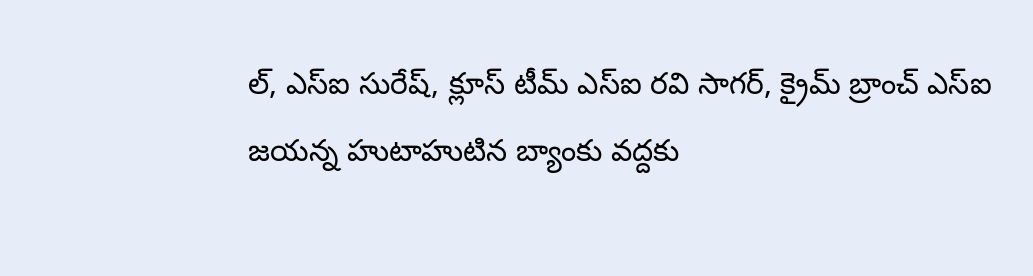ల్‌, ఎస్‌ఐ సురేష్‌, క్లూస్‌ టీమ్‌ ఎస్‌ఐ రవి సాగర్‌, క్రైమ్‌ బ్రాంచ్‌ ఎస్‌ఐ జయన్న హుటాహుటిన బ్యాంకు వద్దకు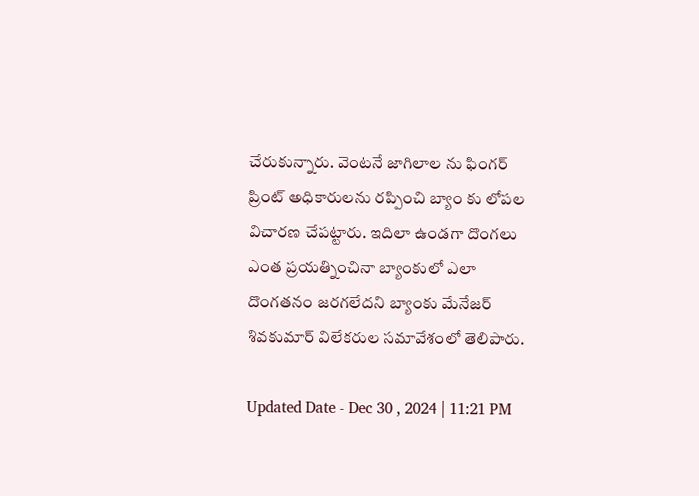చేరుకున్నారు. వెంటనే జాగిలాల ను ఫింగర్‌ ప్రింట్‌ అధికారులను రప్పించి బ్యాం కు లోపల విచారణ చేపట్టారు. ఇదిలా ఉండగా దొంగలు ఎంత ప్రయత్నించినా బ్యాంకులో ఎలా దొంగతనం జరగలేదని బ్యాంకు మేనేజర్‌ శివకుమార్‌ విలేకరుల సమావేశంలో తెలిపారు.

Updated Date - Dec 30 , 2024 | 11:21 PM